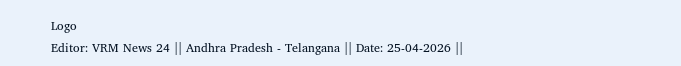Logo
Editor: VRM News 24 || Andhra Pradesh - Telangana || Date: 25-04-2026 ||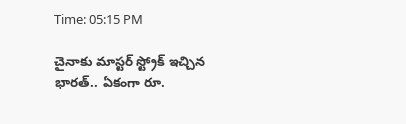Time: 05:15 PM

చైనాకు మాస్టర్ స్ట్రోక్ ఇచ్చిన భారత్.. ఏకంగా రూ.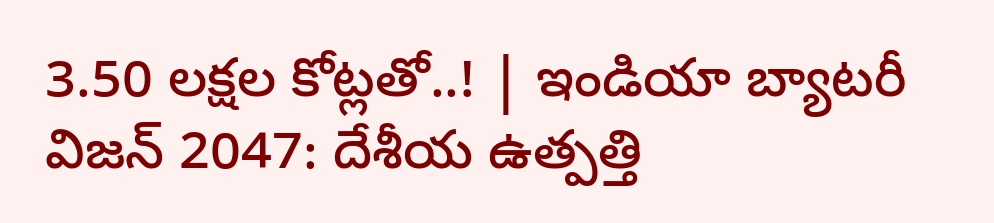3.50 లక్షల కోట్లతో..! | ఇండియా బ్యాటరీ విజన్ 2047: దేశీయ ఉత్పత్తి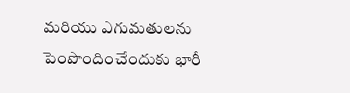మరియు ఎగుమతులను పెంపొందించేందుకు భారీ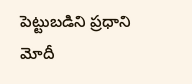పెట్టుబడిని ప్రధాని మోదీ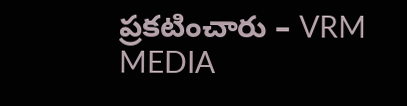ప్రకటించారు – VRM MEDIA